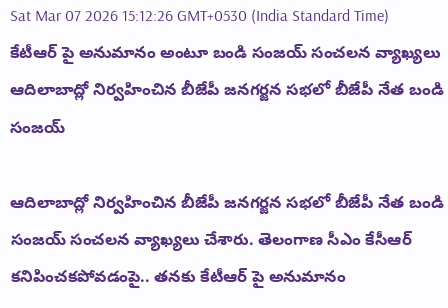Sat Mar 07 2026 15:12:26 GMT+0530 (India Standard Time)
కేటీఆర్ పై అనుమానం అంటూ బండి సంజయ్ సంచలన వ్యాఖ్యలు
ఆదిలాబాద్లో నిర్వహించిన బీజేపీ జనగర్జన సభలో బీజేపీ నేత బండి సంజయ్

ఆదిలాబాద్లో నిర్వహించిన బీజేపీ జనగర్జన సభలో బీజేపీ నేత బండి సంజయ్ సంచలన వ్యాఖ్యలు చేశారు. తెలంగాణ సీఎం కేసీఆర్ కనిపించకపోవడంపై.. తనకు కేటీఆర్ పై అనుమానం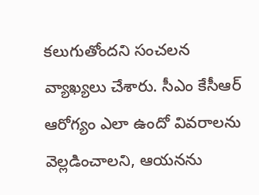కలుగుతోందని సంచలన వ్యాఖ్యలు చేశారు. సీఎం కేసీఆర్ ఆరోగ్యం ఎలా ఉందో వివరాలను వెల్లడించాలని, ఆయనను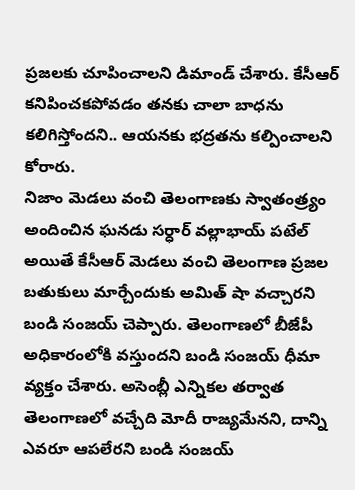ప్రజలకు చూపించాలని డిమాండ్ చేశారు. కేసీఆర్ కనిపించకపోవడం తనకు చాలా బాధను కలిగిస్తోందని.. ఆయనకు భద్రతను కల్పించాలని కోరారు.
నిజాం మెడలు వంచి తెలంగాణకు స్వాతంత్ర్యం అందించిన ఘనడు సర్ధార్ వల్లాభాయ్ పటేల్ అయితే కేసీఆర్ మెడలు వంచి తెలంగాణ ప్రజల బతుకులు మార్చేందుకు అమిత్ షా వచ్చారని బండి సంజయ్ చెప్పారు. తెలంగాణలో బీజేపీ అధికారంలోకి వస్తుందని బండి సంజయ్ ధీమా వ్యక్తం చేశారు. అసెంబ్లీ ఎన్నికల తర్వాత తెలంగాణలో వచ్చేది మోదీ రాజ్యమేనని, దాన్ని ఎవరూ ఆపలేరని బండి సంజయ్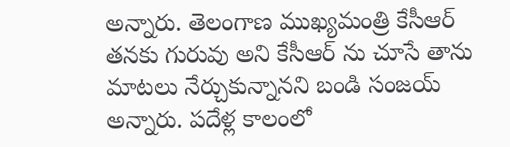అన్నారు. తెలంగాణ ముఖ్యమంత్రి కేసీఆర్ తనకు గురువు అని కేసీఆర్ ను చూసే తాను మాటలు నేర్చుకున్నానని బండి సంజయ్ అన్నారు. పదేళ్ల కాలంలో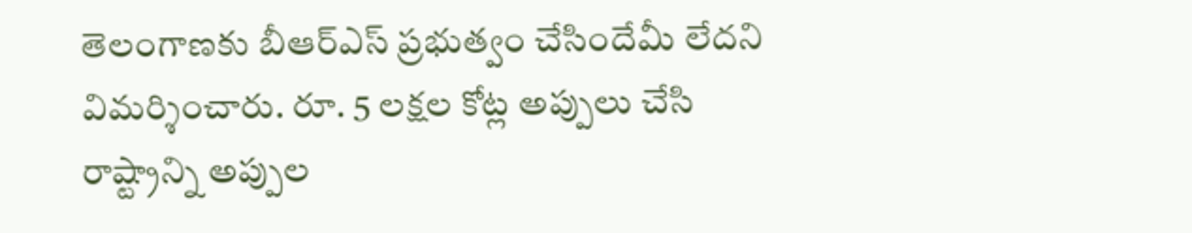తెలంగాణకు బీఆర్ఎస్ ప్రభుత్వం చేసిందేమీ లేదని విమర్శించారు. రూ. 5 లక్షల కోట్ల అప్పులు చేసి రాష్ట్రాన్ని అప్పుల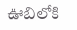ఊబిలోకి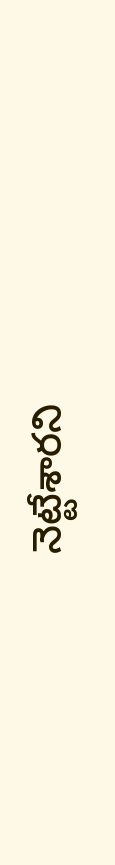నెట్టేశారని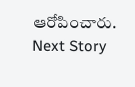ఆరోపించారు.
Next Story